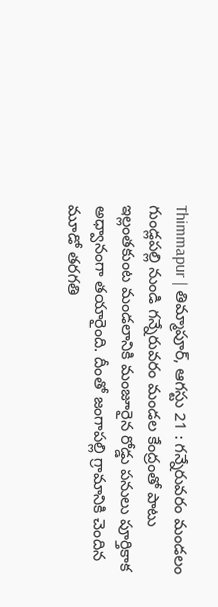Thimmapur | తిమ్మాపూర్, ఆగస్టు 21 : గన్నేరువరం మండలం గుండ్లపల్లి నుండి గన్నేరువరం మండల కేంద్రంతో పాటు ఇల్లంతకుంట మండలానికి మంజూరైన రోడ్డు పనులు పూర్తికాక అధ్వానంగా తయారైంది. దీంతో జంగాపల్లి గ్రామానికి చెందిన మూడో తరగతి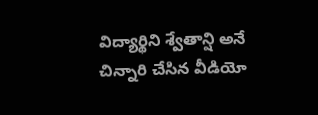విద్యార్థిని శ్వేతాన్షి అనే చిన్నారి చేసిన వీడియో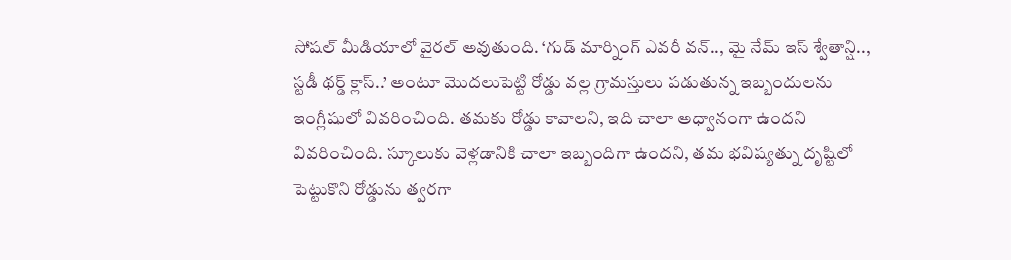సోషల్ మీడియాలో వైరల్ అవుతుంది. ‘గుడ్ మార్నింగ్ ఎవరీ వన్.., మై నేమ్ ఇస్ శ్వేతాన్షి.., స్టడీ థర్డ్ క్లాస్..’ అంటూ మొదలుపెట్టి రోడ్డు వల్ల గ్రామస్తులు పడుతున్న ఇబ్బందులను ఇంగ్లీషులో వివరించింది. తమకు రోడ్డు కావాలని, ఇది చాలా అధ్వానంగా ఉందని వివరించింది. స్కూలుకు వెళ్లడానికి చాలా ఇబ్బందిగా ఉందని, తమ భవిష్యత్ను దృష్టిలో పెట్టుకొని రోడ్డును త్వరగా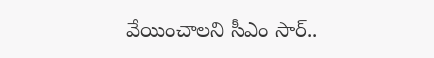వేయించాలని సీఎం సార్..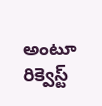అంటూ రిక్వెస్ట్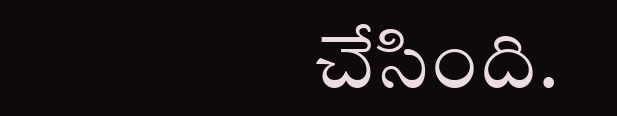చేసింది.